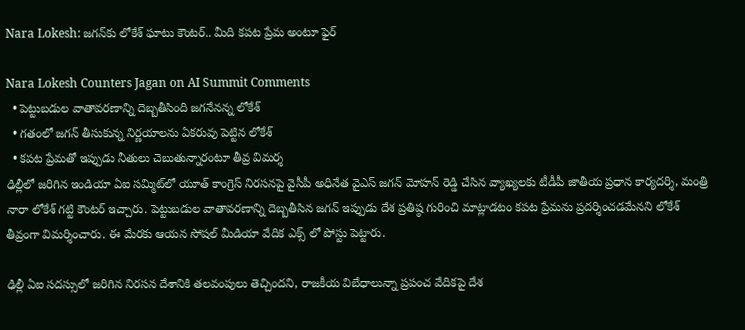Nara Lokesh: జగన్‌కు లోకేశ్ ఘాటు కౌంటర్.. మీది కపట ప్రేమ అంటూ ఫైర్

Nara Lokesh Counters Jagan on AI Summit Comments
  • పెట్టుబడుల వాతావరణాన్ని దెబ్బతీసింది జగనేనన్న లోకేశ్
  • గతంలో జగన్ తీసుకున్న నిర్ణయాలను ఏకరువు పెట్టిన లోకేశ్
  • కపట ప్రేమతో ఇప్పుడు నీతులు చెబుతున్నారంటూ తీవ్ర విమర్శ
ఢిల్లీలో జరిగిన ఇండియా ఏఐ సమ్మిట్‌లో యూత్ కాంగ్రెస్ నిరసనపై వైసీపీ అధినేత వైఎస్ జగన్ మోహన్ రెడ్డి చేసిన వ్యాఖ్యలకు టీడీపీ జాతీయ ప్రధాన కార్యదర్శి, మంత్రి నారా లోకేశ్ గట్టి కౌంటర్ ఇచ్చారు. పెట్టుబడుల వాతావరణాన్ని దెబ్బతీసిన జగన్ ఇప్పుడు దేశ ప్రతిష్ఠ గురించి మాట్లాడటం కపట ప్రేమను ప్రదర్శించడమేనని లోకేశ్ తీవ్రంగా విమర్శించారు. ఈ మేరకు ఆయన సోషల్ మీడియా వేదిక ఎక్స్ లో పోస్టు పెట్టారు.

ఢిల్లీ ఏఐ సదస్సులో జరిగిన నిరసన దేశానికి తలవంపులు తెచ్చిందని, రాజకీయ విబేధాలున్నా ప్రపంచ వేదికపై దేశ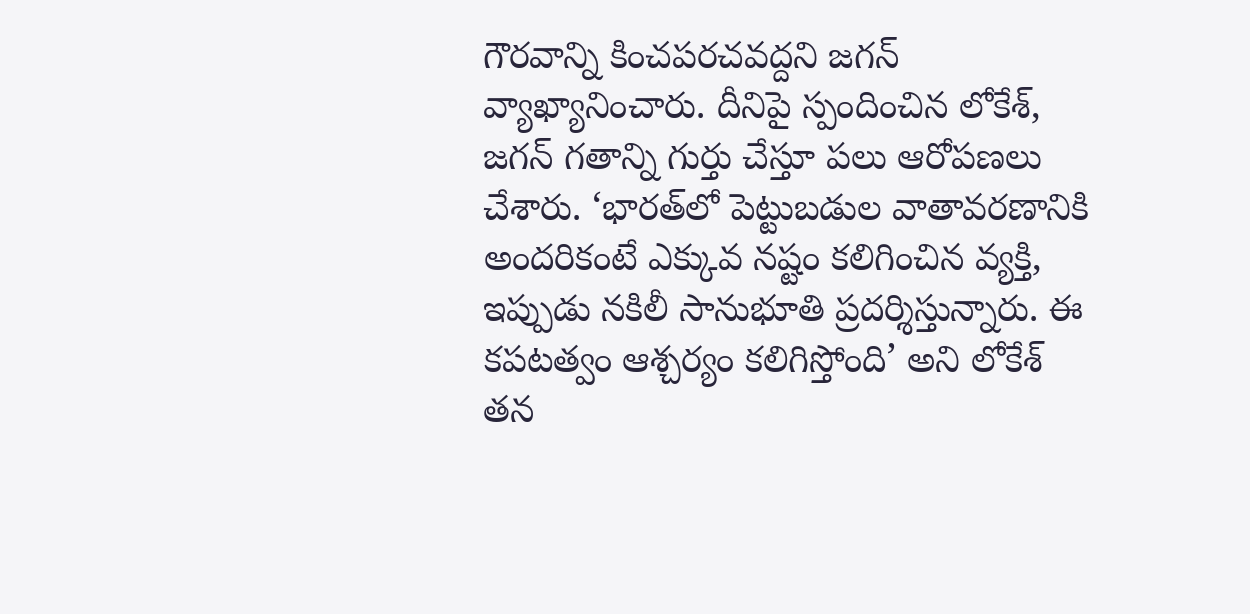గౌరవాన్ని కించపరచవద్దని జగన్ వ్యాఖ్యానించారు. దీనిపై స్పందించిన లోకేశ్, జగన్ గతాన్ని గుర్తు చేస్తూ పలు ఆరోపణలు చేశారు. ‘భారత్‌లో పెట్టుబడుల వాతావరణానికి అందరికంటే ఎక్కువ నష్టం కలిగించిన వ్యక్తి, ఇప్పుడు నకిలీ సానుభూతి ప్రదర్శిస్తున్నారు. ఈ కపటత్వం ఆశ్చర్యం కలిగిస్తోంది’ అని లోకేశ్ తన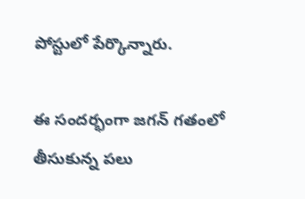పోస్టులో పేర్కొన్నారు.

ఈ సందర్భంగా జగన్ గతంలో తీసుకున్న పలు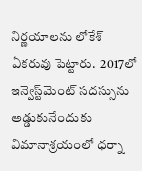నిర్ణయాలను లోకేశ్ ఏకరువు పెట్టారు.  2017లో ఇన్వెస్ట్‌మెంట్ సదస్సును అడ్డుకునేందుకు విమానాశ్రయంలో ధర్నా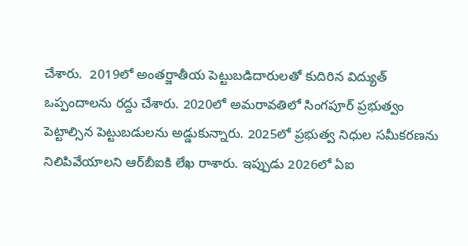చేశారు.  2019లో అంతర్జాతీయ పెట్టుబడిదారులతో కుదిరిన విద్యుత్ ఒప్పందాలను రద్దు చేశారు. 2020లో అమరావతిలో సింగపూర్ ప్రభుత్వం పెట్టాల్సిన పెట్టుబడులను అడ్డుకున్నారు. 2025లో ప్రభుత్వ నిధుల సమీకరణను నిలిపివేయాలని ఆర్‌బీఐకి లేఖ రాశారు. ఇప్పుడు 2026లో ఏఐ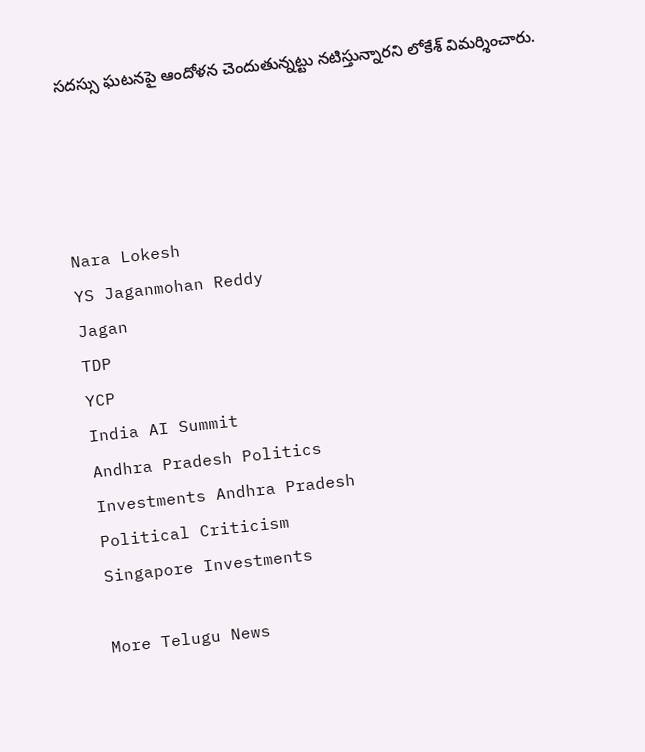సదస్సు ఘటనపై ఆందోళన చెందుతున్నట్టు నటిస్తున్నారని లోకేశ్ విమర్శించారు.




Nara Lokesh
YS Jaganmohan Reddy
Jagan
TDP
YCP
India AI Summit
Andhra Pradesh Politics
Investments Andhra Pradesh
Political Criticism
Singapore Investments

More Telugu News